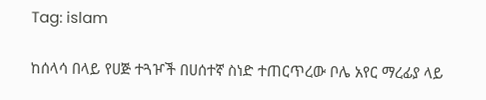Tag: islam

ከሰላሳ በላይ የሀጅ ተጓዦች በሀሰተኛ ስነድ ተጠርጥረው ቦሌ አየር ማረፊያ ላይ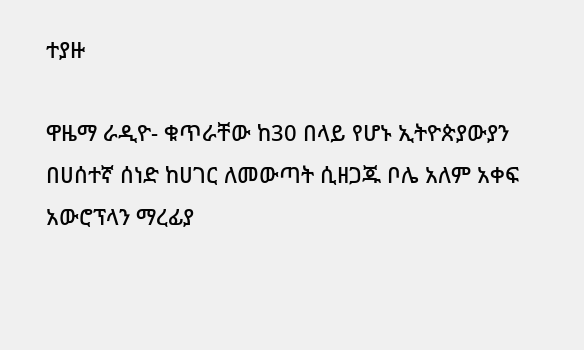ተያዙ

ዋዜማ ራዲዮ- ቁጥራቸው ከ30 በላይ የሆኑ ኢትዮጵያውያን በሀሰተኛ ሰነድ ከሀገር ለመውጣት ሲዘጋጁ ቦሌ አለም አቀፍ አውሮፕላን ማረፊያ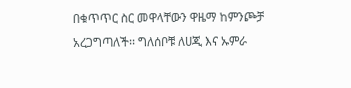በቁጥጥር ስር መዋላቸውን ዋዜማ ከምንጮቻ አረጋግጣለች፡፡ ግለሰቦቹ ለሀጂ እና ኡምራ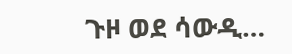ጉዞ ወደ ሳውዲ…